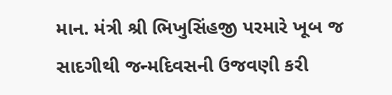માન. મંત્રી શ્રી ભિખુસિંહજી પરમારે ખૂબ જ સાદગીથી જન્મદિવસની ઉજવણી કરી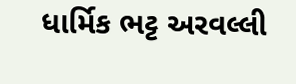ધાર્મિક ભટ્ટ અરવલ્લી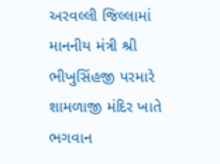અરવલ્લી જિલ્લામાં માનનીય મંત્રી શ્રી ભીખુસિંહજી પરમારે શામળાજી મંદિર ખાતે ભગવાન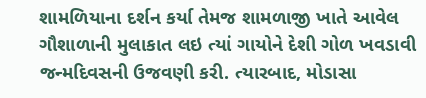શામળિયાના દર્શન કર્યા તેમજ શામળાજી ખાતે આવેલ ગૌશાળાની મુલાકાત લઇ ત્યાં ગાયોને દેશી ગોળ ખવડાવી જન્મદિવસની ઉજવણી કરી. ત્યારબાદ, મોડાસા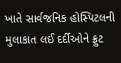ખાતે સાર્વજનિક હોસ્પિટલની મુલાકાત લઈ દર્દીઓને ફ્રુટ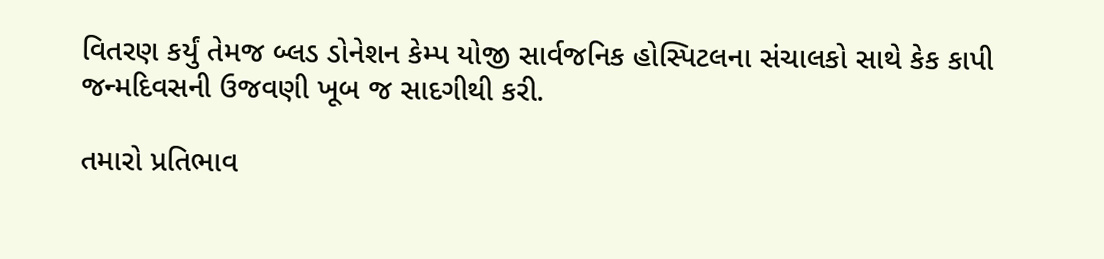વિતરણ કર્યું તેમજ બ્લડ ડોનેશન કેમ્પ યોજી સાર્વજનિક હોસ્પિટલના સંચાલકો સાથે કેક કાપી જન્મદિવસની ઉજવણી ખૂબ જ સાદગીથી કરી.

તમારો પ્રતિભાવ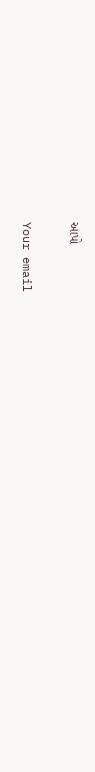આપો

Your email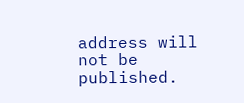address will not be published.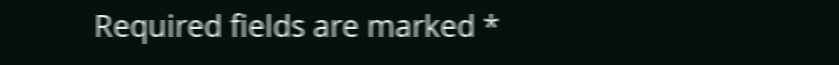Required fields are marked *